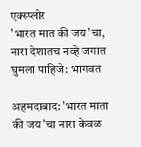एक्स्प्लोर
'भारत मात की जय'चा, नारा देशातच नव्हे जगात घुमला पाहिजे: भागवत

अहमदाबाद: 'भारत माता की जय'चा नारा केवळ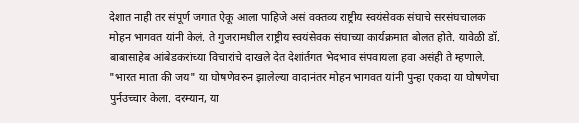देशात नाही तर संपूर्ण जगात ऐकू आला पाहिजे असं वक्तव्य राष्ट्रीय स्वयंसेवक संघाचे सरसंघचालक मोहन भागवत यांनी केलं. ते गुजरामधील राष्ट्रीय स्वयंसेवक संघाच्या कार्यक्रमात बोलत होते. यावेळी डॉ. बाबासाहेब आंबेडकरांच्या विचारांचे दाखले देत देशांर्तगत भेदभाव संपवायला हवा असंही ते म्हणाले. "भारत माता की जय" या घोषणेवरुन झालेल्या वादानंतर मोहन भागवत यांनी पुन्हा एकदा या घोषणेचा पुर्नउच्चार केला. दरम्यान, या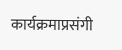कार्यक्रमाप्रसंगी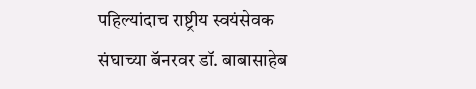पहिल्यांदाच राष्ट्रीय स्वयंसेवक संघाच्या बॅनरवर डॉ. बाबासाहेब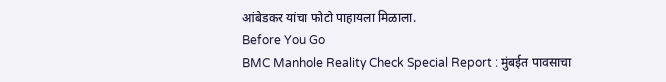आंबेडकर यांचा फोटो पाहायला मिळाला.
Before You Go
BMC Manhole Reality Check Special Report : मुंबईत पावसाचा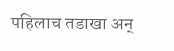पहिलाच तडाखा अन्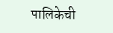पालिकेची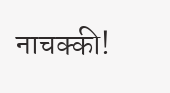नाचक्की!